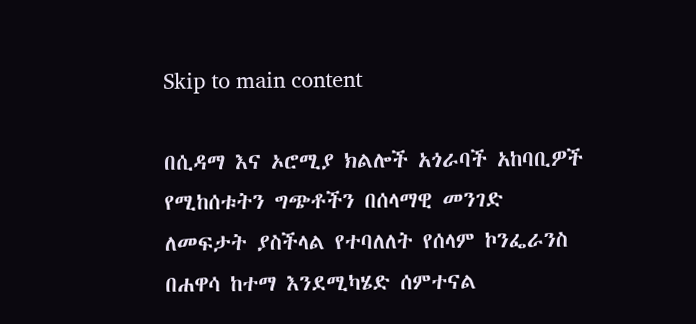Skip to main content

በሲዳማ እና ኦሮሚያ ክልሎች አጎራባች አከባቢዎች የሚከሰቱትን ግጭቶችን በሰላማዊ መንገድ ለመፍታት ያስችላል የተባለለት የሰላም ኮንፌራንስ በሐዋሳ ከተማ እንደሚካሄድ ሰምተናል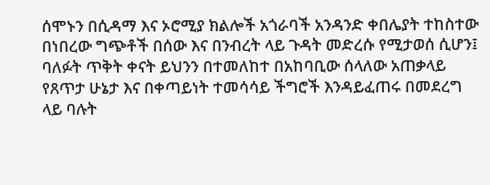ሰሞኑን በሲዳማ እና ኦሮሚያ ክልሎች አጎራባች አንዳንድ ቀበሌያት ተከስተው በነበረው ግጭቶች በሰው እና በንብረት ላይ ጉዳት መድረሱ የሚታወሰ ሲሆን፤ ባለፉት ጥቅት ቀናት ይህንን በተመለከተ በአከባቢው ሰላለው አጠቃላይ የጸጥታ ሁኔታ እና በቀጣይነት ተመሳሳይ ችግሮች እንዳይፈጠሩ በመደረግ ላይ ባሉት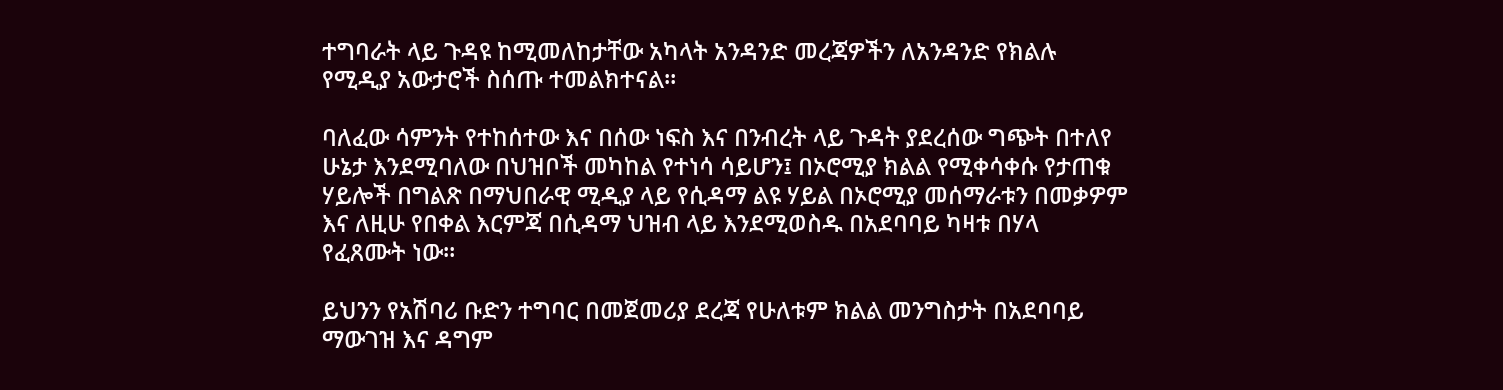ተግባራት ላይ ጉዳዩ ከሚመለከታቸው አካላት አንዳንድ መረጃዎችን ለአንዳንድ የክልሉ የሚዲያ አውታሮች ስሰጡ ተመልክተናል።

ባለፈው ሳምንት የተከሰተው እና በሰው ነፍስ እና በንብረት ላይ ጉዳት ያደረሰው ግጭት በተለየ ሁኔታ እንደሚባለው በህዝቦች መካከል የተነሳ ሳይሆን፤ በኦሮሚያ ክልል የሚቀሳቀሱ የታጠቁ ሃይሎች በግልጽ በማህበራዊ ሚዲያ ላይ የሲዳማ ልዩ ሃይል በኦሮሚያ መሰማራቱን በመቃዎም እና ለዚሁ የበቀል እርምጃ በሲዳማ ህዝብ ላይ እንደሚወስዱ በአደባባይ ካዛቱ በሃላ የፈጸሙት ነው።

ይህንን የአሽባሪ ቡድን ተግባር በመጀመሪያ ደረጃ የሁለቱም ክልል መንግስታት በአደባባይ ማውገዝ እና ዳግም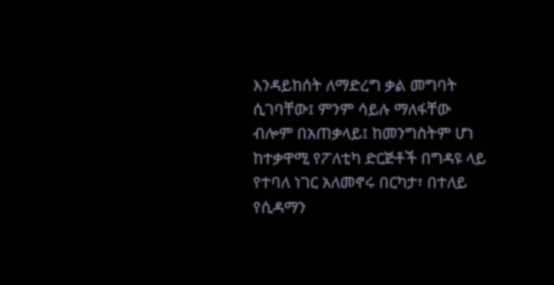እንዳይከሰት ለማድረግ ቃል መግባት ሲገባቸው፤ ምንም ሳይሉ ማለፋቸው ብሎም በአጠቃላይ፤ ከመንግስትም ሆነ ከተቃዋሚ የፖለቲካ ድርጅቶች በግዳዩ ላይ የተባለ ነገር አለመኖሩ በርካታ፣ በተለይ የሲዳማን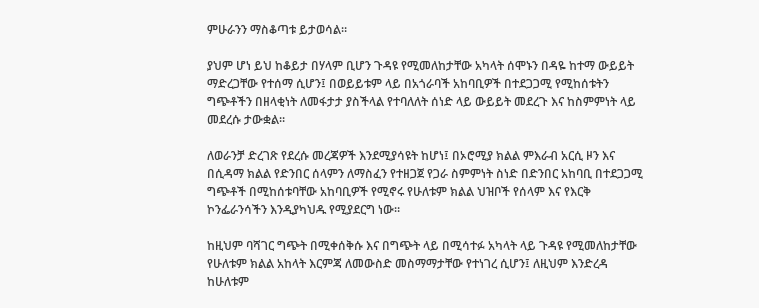ምሁራንን ማስቆጣቱ ይታወሳል።

ያህም ሆነ ይህ ከቆይታ በሃላም ቢሆን ጉዳዩ የሚመለከታቸው አካላት ሰሞኑን በዳዬ ከተማ ውይይት ማድረጋቸው የተሰማ ሲሆን፤ በወይይቱም ላይ በአጎራባች አከባቢዎች በተደጋጋሚ የሚከሰቱትን ግጭቶችን በዘላቂነት ለመፋታታ ያስችላል የተባለለት ሰነድ ላይ ውይይት መደረጉ እና ከስምምነት ላይ መደረሱ ታውቋል።

ለወራንቻ ድረገጽ የደረሱ መረጃዎች እንደሚያሳዩት ከሆነ፤ በኦሮሚያ ክልል ምእራብ አርሲ ዞን እና በሲዳማ ክልል የድንበር ሰላምን ለማስፈን የተዘጋጀ የጋራ ስምምነት ስነድ በድንበር አከባቢ በተደጋጋሚ ግጭቶች በሚከሰቱባቸው አከባቢዎች የሚኖሩ የሁለቱም ክልል ህዝቦች የሰላም እና የእርቅ ኮንፌራንሳችን እንዲያካህዱ የሚያደርግ ነው።

ከዚህም ባሻገር ግጭት በሚቀሰቅሱ እና በግጭት ላይ በሚሳተፉ አካላት ላይ ጉዳዩ የሚመለከታቸው የሁለቱም ክልል አከላት እርምጃ ለመውስድ መስማማታቸው የተነገረ ሲሆን፤ ለዚህም እንድረዳ ከሁለቱም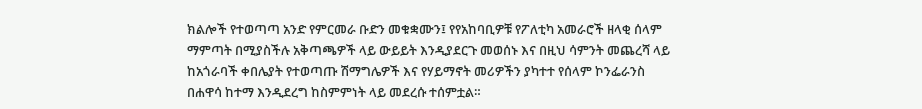ክልሎች የተወጣጣ አንድ የምርመራ ቡድን መቁቋሙን፤ የየአከባቢዎቹ የፖለቲካ አመራሮች ዘላቂ ሰላም ማምጣት በሚያስችሉ አቅጣጫዎች ላይ ውይይት እንዲያደርጉ መወሰኑ እና በዚህ ሳምንት መጨረሻ ላይ ከአጎራባች ቀበሌያት የተወጣጡ ሽማግሌዎች እና የሃይማኖት መሪዎችን ያካተተ የሰላም ኮንፌራንስ በሐዋሳ ከተማ እንዲደረግ ከስምምነት ላይ መደረሱ ተሰምቷል።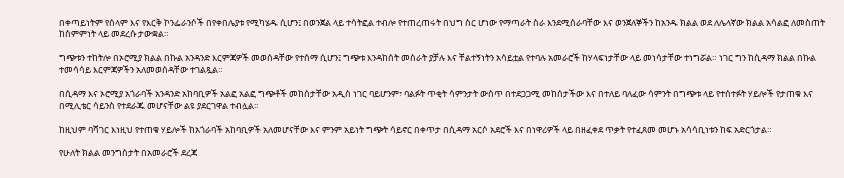በቀጣይነትም የሰላም እና የእርቅ ኮንፌራንሶች በየቀበሌያቱ የሚካሄዱ ሲሆን፤ በወንጀል ላይ ተሳትፎል ተብሎ የተጠረጠሩት በህግ ስር ሆነው የማጣራት ስራ እንደሚሰራባቸው እና ወንጀለኞችን ከአንዱ ክልል ወደ ለሌላኛው ክልል አሳልፎ ለመስጠት ከስምምነት ላይ መደረሱ ታውቋል።

ግጭቱን ተከትሎ በኦሮሚያ ክልል በኩል አንዳንድ እርምጃዎች መወሰዳቸው የተሰማ ሲሆን፤ ግጭቱ እንዳከሰት መስራት ያቻሉ እና ቸልተኝነትን አሳይቷል የተባሉ አመራሮች ከሃላፍነታቸው ላይ መነሳታቸው ተነግሯል። ነገር ግን ከሲዳማ ክልል በኩል ተመሳሳይ እርምጃዎችን አለመወሰዳቸው ተገልጿል።

በሲዳማ እና ኦሮሚያ አጎራባች አንዳንድ አከባቢዎች አልፎ አልፎ ግጭቶች መከሰታቸው አዲስ ነገር ባይሆንም፣ ባልፉት ጥቂት ሳምንታት ውስጥ በተደጋጋሚ መከሰታችው እና በተለይ ባለፈው ሳምንት በግጭቱ ላይ የተሰተፉት ሃይሎች የታጠቁ እና በሚሊቴር ሳይንስ የተደራጁ መሆናቸው ልዩ ያደርገዋል ተብሏል።

ከዚህም ባሻገር እነዚህ የተጠቁ ሃይሎች ከአጎራባች አከባቢዎች አለመሆናቸው እና ምንም አይነት ግጭት ሳይኖር በቀጥታ በሲዳማ አርሶ አደሮች እና በነዋሪዎች ላይ በዘፈቀደ ጥቃት የተፈጸመ መሆኑ አሳሳቢነቱን ከፍ አድርጎታል።

የሁለት ክልል መንግስታት በአመራሮች ደረጃ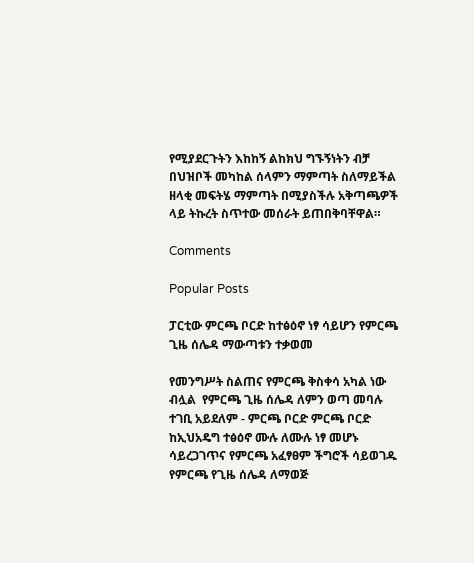የሚያደርጉትን እከከኝ ልከክህ ግኙኝነትን ብቻ በህዝቦች መካከል ሰላምን ማምጣት ስለማይችል ዘላቂ መፍትሄ ማምጣት በሚያስችሉ አቅጣጫዎች ላይ ትኩረት ስጥተው መሰራት ይጠበቅባቸዋል።

Comments

Popular Posts

ፓርቲው ምርጫ ቦርድ ከተፅዕኖ ነፃ ሳይሆን የምርጫ ጊዜ ሰሌዳ ማውጣቱን ተቃወመ

የመንግሥት ስልጠና የምርጫ ቅስቀሳ አካል ነው ብሏል  የምርጫ ጊዜ ሰሌዳ ለምን ወጣ መባሉ ተገቢ አይደለም - ምርጫ ቦርድ ምርጫ ቦርድ ከኢህአዴግ ተፅዕኖ ሙሉ ለሙሉ ነፃ መሆኑ ሳይረጋገጥና የምርጫ አፈፃፀም ችግሮች ሳይወገዱ የምርጫ የጊዜ ሰሌዳ ለማወጅ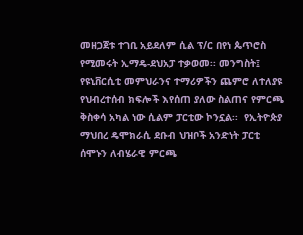መዘጋጀቱ ተገቢ አይደለም ሲል ፕ/ር በየነ ጴጥሮስ የሚመሩት ኢማዴ-ደህአፓ ተቃወመ፡፡ መንግስት፤ የዩኒቨርሲቲ መምህራንና ተማሪዎችን ጨምሮ ለተለያዩ የህብረተሰብ ክፍሎች እየሰጠ ያለው ስልጠና የምርጫ ቅስቀሳ አካል ነው ሲልም ፓርቲው ኮንኗል፡፡  የኢትዮጵያ ማህበረ ዴሞክራሲ ደቡብ ህዝቦች አንድነት ፓርቲ ሰሞኑን ለብሄራዊ ምርጫ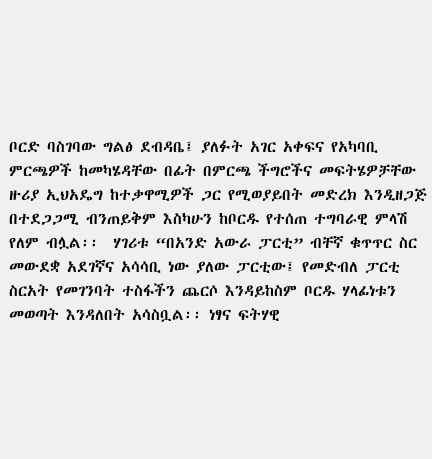ቦርድ ባስገባው ግልፅ ደብዳቤ፤ ያለፉት አገር አቀፍና የአካባቢ ምርጫዎች ከመካሄዳቸው በፊት በምርጫ ችግሮችና መፍትሄዎቻቸው ዙሪያ ኢህአዴግ ከተቃዋሚዎች ጋር የሚወያይበት መድረክ እንዲዘጋጅ በተደጋጋሚ ብንጠይቅም እስካሁን ከቦርዱ የተሰጠ ተግባራዊ ምላሽ የለም ብሏል፡፡  ሃገሪቱ “በአንድ አውራ ፓርቲ” ብቸኛ ቁጥጥር ስር መውደቋ አደገኛና አሳሳቢ ነው ያለው ፓርቲው፤ የመድብለ ፓርቲ ስርአት የመገንባት ተስፋችን ጨርሶ እንዳይከስም ቦርዱ ሃላፊነቱን መወጣት እንዳለበት አሳስቧል፡፡ ነፃና ፍትሃዊ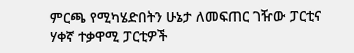ምርጫ የሚካሄድበትን ሁኔታ ለመፍጠር ገዥው ፓርቲና ሃቀኛ ተቃዋሚ ፓርቲዎች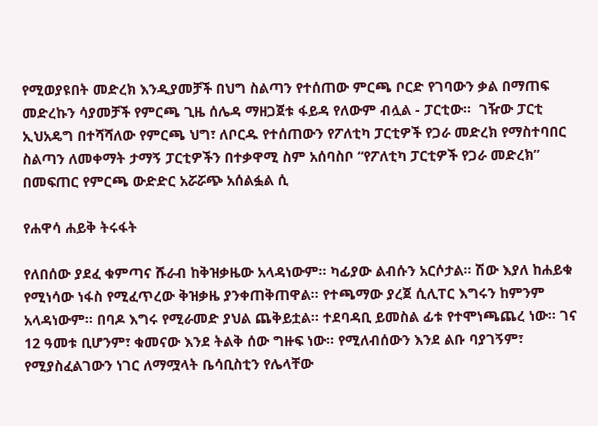የሚወያዩበት መድረክ እንዲያመቻች በህግ ስልጣን የተሰጠው ምርጫ ቦርድ የገባውን ቃል በማጠፍ መድረኩን ሳያመቻች የምርጫ ጊዜ ሰሌዳ ማዘጋጀቱ ፋይዳ የለውም ብሏል - ፓርቲው፡፡  ገዥው ፓርቲ ኢህአዴግ በተሻሻለው የምርጫ ህግ፣ ለቦርዱ የተሰጠውን የፖለቲካ ፓርቲዎች የጋራ መድረክ የማስተባበር ስልጣን ለመቀማት ታማኝ ፓርቲዎችን በተቃዋሚ ስም አሰባስቦ “የፖለቲካ ፓርቲዎች የጋራ መድረክ” በመፍጠር የምርጫ ውድድር አሯሯጭ አሰልፏል ሲ

የሐዋሳ ሐይቅ ትሩፋት

የለበሰው ያደፈ ቁምጣና ሹራብ ከቅዝቃዜው አላዳነውም፡፡ ካፊያው ልብሱን አርሶታል፡፡ ሽው እያለ ከሐይቁ የሚነሳው ነፋስ የሚፈጥረው ቅዝቃዜ ያንቀጠቅጠዋል፡፡ የተጫማው ያረጀ ሲሊፐር እግሩን ከምንም አላዳነውም፡፡ በባዶ እግሩ የሚራመድ ያህል ጨቅይቷል፡፡ ተደባዳቢ ይመስል ፊቱ የተሞነጫጨረ ነው፡፡ ገና 12 ዓመቱ ቢሆንም፣ ቁመናው እንደ ትልቅ ሰው ግዙፍ ነው፡፡ የሚለብሰውን እንደ ልቡ ባያገኝም፣ የሚያስፈልገውን ነገር ለማሟላት ቤሳቢስቲን የሌላቸው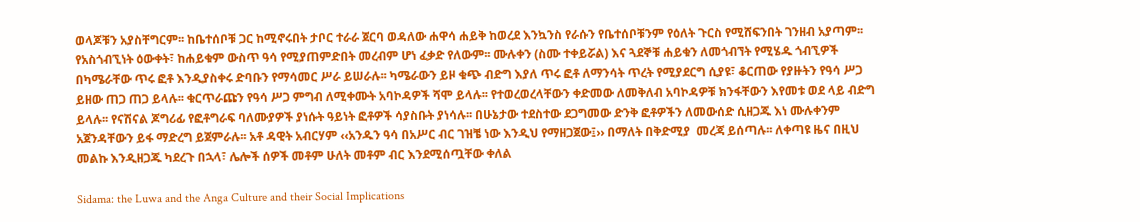ወላጆቹን አያስቸግርም፡፡ ከቤተሰቦቹ ጋር ከሚኖሩበት ታቦር ተራራ ጀርባ ወዳለው ሐዋሳ ሐይቅ ከወረደ እንኳንስ የራሱን የቤተሰቦቹንም የዕለት ጉርስ የሚሸፍንበት ገንዘብ አያጣም፡፡ የአስጎብኚነት ዕውቀት፣ ከሐይቁም ውስጥ ዓሳ የሚያጠምድበት መረብም ሆነ ፈቃድ የለውም፡፡ ሙሉቀን (ስሙ ተቀይሯል) እና ጓደኞቹ ሐይቁን ለመጎብኘት የሚሄዱ ጎብኚዎች በካሜራቸው ጥሩ ፎቶ እንዲያስቀሩ ድባቡን የማሳመር ሥራ ይሠራሉ፡፡ ካሜራውን ይዞ ቁጭ ብድግ እያለ ጥሩ ፎቶ ለማንሳት ጥረት የሚያደርግ ሲያዩ፣ ቆርጠው የያዙትን የዓሳ ሥጋ ይዘው ጠጋ ጠጋ ይላሉ፡፡ ቁርጥራጩን የዓሳ ሥጋ ምግብ ለሚቀሙት አባኮዳዎች ሻሞ ይላሉ፡፡ የተወረወረላቸውን ቀድመው ለመቅለብ አባኮዳዎቹ ክንፋቸውን እየመቱ ወደ ላይ ብድግ ይላሉ፡፡ የናሽናል ጆግሪፊ የፎቶግራፍ ባለሙያዎች ያነሱት ዓይነት ፎቶዎች ሳያስቡት ያነሳሉ፡፡ በሁኔታው ተደስተው ደጋግመው ድንቅ ፎቶዎችን ለመውሰድ ሲዘጋጁ እነ ሙሉቀንም አጀንዳቸውን ይፋ ማድረግ ይጀምራሉ፡፡ አቶ ዳዊት አብርሃም ‹‹አንዱን ዓሳ በአሥር ብር ገዝቼ ነው እንዲህ የማዘጋጀው፤›› በማለት በቅድሚያ  መረጃ ይሰጣሉ፡፡ ለቀጣዩ ዜና በዚህ መልኩ እንዲዘጋጁ ካደረጉ በኋላ፣ ሌሎች ሰዎች መቶም ሁለት መቶም ብር እንደሚሰጧቸው ቀለል

Sidama: the Luwa and the Anga Culture and their Social Implications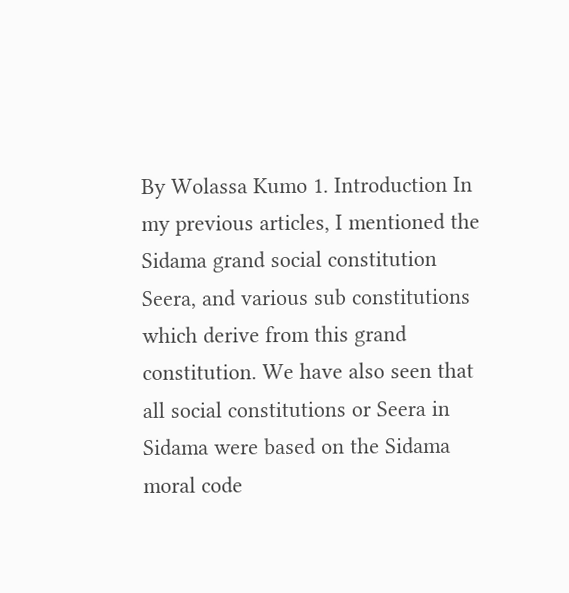By Wolassa Kumo 1. Introduction In my previous articles, I mentioned the Sidama grand social constitution Seera, and various sub constitutions which derive from this grand constitution. We have also seen that all social constitutions or Seera in Sidama were based on the Sidama moral code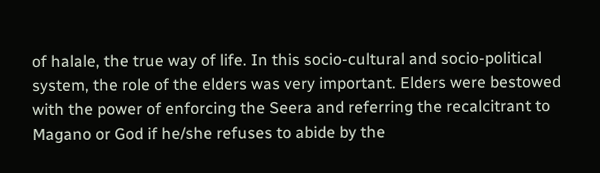of halale, the true way of life. In this socio-cultural and socio-political system, the role of the elders was very important. Elders were bestowed with the power of enforcing the Seera and referring the recalcitrant to Magano or God if he/she refuses to abide by the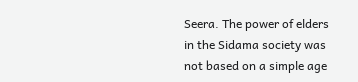Seera. The power of elders in the Sidama society was not based on a simple age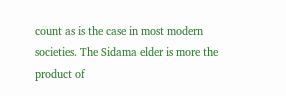count as is the case in most modern societies. The Sidama elder is more the product of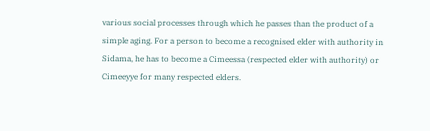various social processes through which he passes than the product of a simple aging. For a person to become a recognised elder with authority in Sidama, he has to become a Cimeessa (respected elder with authority) or Cimeeyye for many respected elders.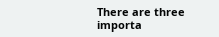There are three importa